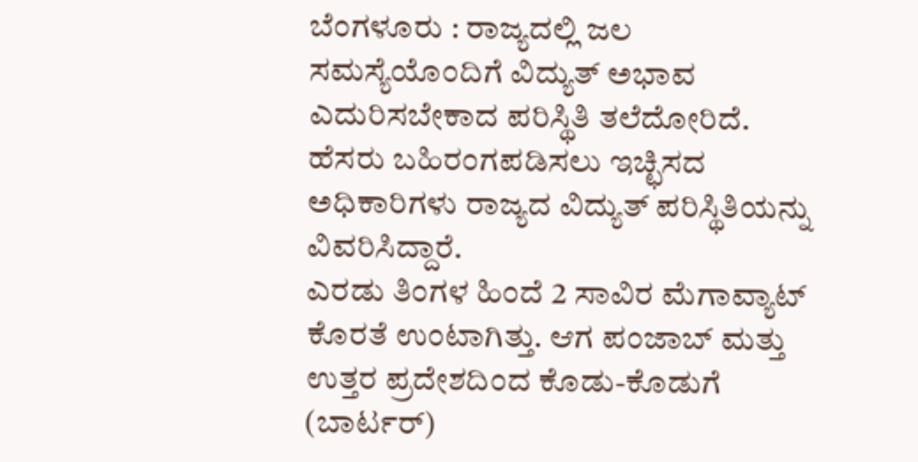ಬೆಂಗಳೂರು : ರಾಜ್ಯದಲ್ಲಿ ಜಲ ಸಮಸ್ಯೆಯೊಂದಿಗೆ ವಿದ್ಯುತ್ ಅಭಾವ ಎದುರಿಸಬೇಕಾದ ಪರಿಸ್ಥಿತಿ ತಲೆದೋರಿದೆ. ಹೆಸರು ಬಹಿರಂಗಪಡಿಸಲು ಇಚ್ಛಿಸದ ಅಧಿಕಾರಿಗಳು ರಾಜ್ಯದ ವಿದ್ಯುತ್ ಪರಿಸ್ಥಿತಿಯನ್ನು ವಿವರಿಸಿದ್ದಾರೆ.
ಎರಡು ತಿಂಗಳ ಹಿಂದೆ 2 ಸಾವಿರ ಮೆಗಾವ್ಯಾಟ್ ಕೊರತೆ ಉಂಟಾಗಿತ್ತು. ಆಗ ಪಂಜಾಬ್ ಮತ್ತು ಉತ್ತರ ಪ್ರದೇಶದಿಂದ ಕೊಡು-ಕೊಡುಗೆ (ಬಾರ್ಟರ್)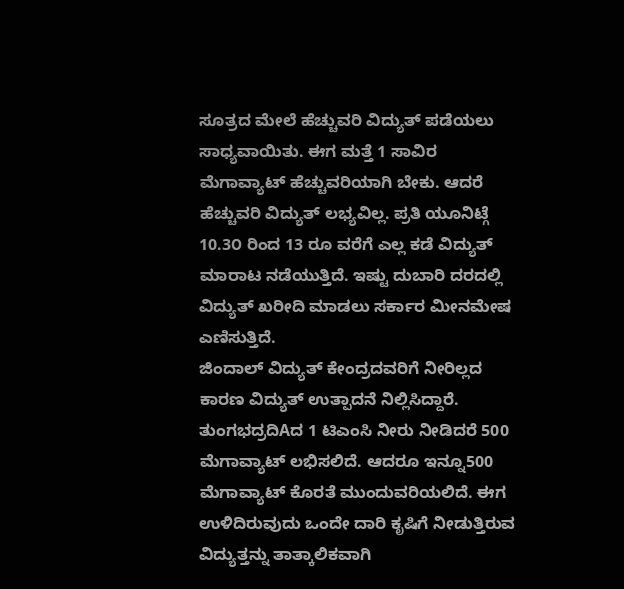ಸೂತ್ರದ ಮೇಲೆ ಹೆಚ್ಚುವರಿ ವಿದ್ಯುತ್ ಪಡೆಯಲು ಸಾಧ್ಯವಾಯಿತು. ಈಗ ಮತ್ತೆ 1 ಸಾವಿರ ಮೆಗಾವ್ಯಾಟ್ ಹೆಚ್ಚುವರಿಯಾಗಿ ಬೇಕು. ಆದರೆ ಹೆಚ್ಚುವರಿ ವಿದ್ಯುತ್ ಲಭ್ಯವಿಲ್ಲ. ಪ್ರತಿ ಯೂನಿಟ್ಗೆ 10.3೦ ರಿಂದ 13 ರೂ ವರೆಗೆ ಎಲ್ಲ ಕಡೆ ವಿದ್ಯುತ್ ಮಾರಾಟ ನಡೆಯುತ್ತಿದೆ. ಇಷ್ಟು ದುಬಾರಿ ದರದಲ್ಲಿ ವಿದ್ಯುತ್ ಖರೀದಿ ಮಾಡಲು ಸರ್ಕಾರ ಮೀನಮೇಷ ಎಣಿಸುತ್ತಿದೆ.
ಜಿಂದಾಲ್ ವಿದ್ಯುತ್ ಕೇಂದ್ರದವರಿಗೆ ನೀರಿಲ್ಲದ ಕಾರಣ ವಿದ್ಯುತ್ ಉತ್ಪಾದನೆ ನಿಲ್ಲಿಸಿದ್ದಾರೆ. ತುಂಗಭದ್ರದಿAದ 1 ಟಿಎಂಸಿ ನೀರು ನೀಡಿದರೆ 500 ಮೆಗಾವ್ಯಾಟ್ ಲಭಿಸಲಿದೆ. ಆದರೂ ಇನ್ನೂ500 ಮೆಗಾವ್ಯಾಟ್ ಕೊರತೆ ಮುಂದುವರಿಯಲಿದೆ. ಈಗ ಉಳಿದಿರುವುದು ಒಂದೇ ದಾರಿ ಕೃಷಿಗೆ ನೀಡುತ್ತಿರುವ ವಿದ್ಯುತ್ತನ್ನು ತಾತ್ಕಾಲಿಕವಾಗಿ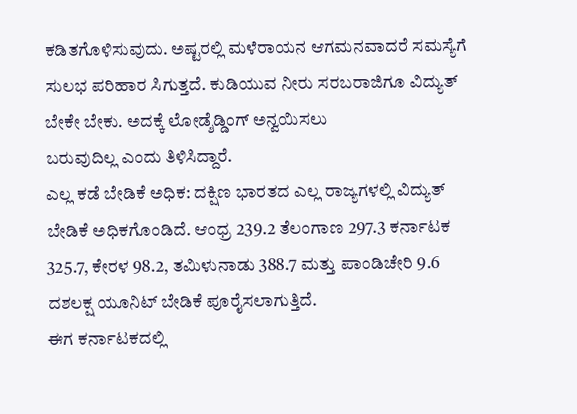ಕಡಿತಗೊಳಿಸುವುದು. ಅಷ್ಟರಲ್ಲಿ ಮಳೆರಾಯನ ಆಗಮನವಾದರೆ ಸಮಸ್ಯೆಗೆ ಸುಲಭ ಪರಿಹಾರ ಸಿಗುತ್ತದೆ. ಕುಡಿಯುವ ನೀರು ಸರಬರಾಜಿಗೂ ವಿದ್ಯುತ್ ಬೇಕೇ ಬೇಕು. ಅದಕ್ಕೆ ಲೋಡ್ಶೆಡ್ಡಿಂಗ್ ಅನ್ವಯಿಸಲು
ಬರುವುದಿಲ್ಲ ಎಂದು ತಿಳಿಸಿದ್ದಾರೆ.
ಎಲ್ಲ ಕಡೆ ಬೇಡಿಕೆ ಅಧಿಕ: ದಕ್ಷಿಣ ಭಾರತದ ಎಲ್ಲ ರಾಜ್ಯಗಳಲ್ಲಿ ವಿದ್ಯುತ್ ಬೇಡಿಕೆ ಅಧಿಕಗೊಂಡಿದೆ. ಆಂಧ್ರ 239.2 ತೆಲಂಗಾಣ 297.3 ಕರ್ನಾಟಕ 325.7, ಕೇರಳ 98.2, ತಮಿಳುನಾಡು 388.7 ಮತ್ತು ಪಾಂಡಿಚೇರಿ 9.6 ದಶಲಕ್ಷ ಯೂನಿಟ್ ಬೇಡಿಕೆ ಪೂರೈಸಲಾಗುತ್ತಿದೆ.
ಈಗ ಕರ್ನಾಟಕದಲ್ಲಿ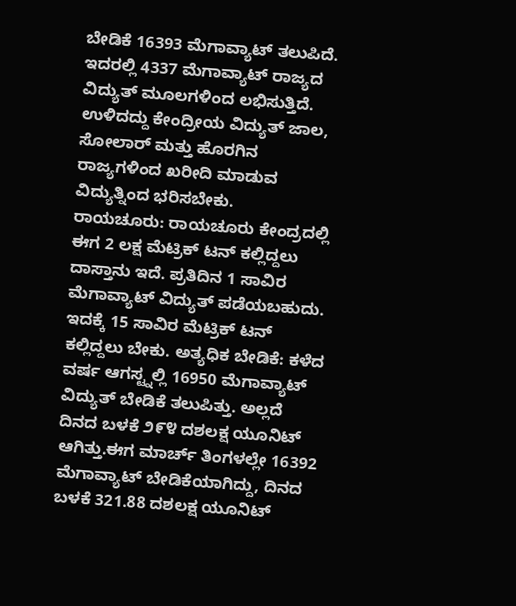ಬೇಡಿಕೆ 16393 ಮೆಗಾವ್ಯಾಟ್ ತಲುಪಿದೆ. ಇದರಲ್ಲಿ 4337 ಮೆಗಾವ್ಯಾಟ್ ರಾಜ್ಯದ ವಿದ್ಯುತ್ ಮೂಲಗಳಿಂದ ಲಭಿಸುತ್ತಿದೆ. ಉಳಿದದ್ದು ಕೇಂದ್ರೀಯ ವಿದ್ಯುತ್ ಜಾಲ, ಸೋಲಾರ್ ಮತ್ತು ಹೊರಗಿನ ರಾಜ್ಯಗಳಿಂದ ಖರೀದಿ ಮಾಡುವ ವಿದ್ಯುತ್ನಿಂದ ಭರಿಸಬೇಕು.
ರಾಯಚೂರು: ರಾಯಚೂರು ಕೇಂದ್ರದಲ್ಲಿ ಈಗ 2 ಲಕ್ಷ ಮೆಟ್ರಿಕ್ ಟನ್ ಕಲ್ಲಿದ್ದಲು ದಾಸ್ತಾನು ಇದೆ. ಪ್ರತಿದಿನ 1 ಸಾವಿರ ಮೆಗಾವ್ಯಾಟ್ ವಿದ್ಯುತ್ ಪಡೆಯಬಹುದು. ಇದಕ್ಕೆ 15 ಸಾವಿರ ಮೆಟ್ರಿಕ್ ಟನ್ ಕಲ್ಲಿದ್ದಲು ಬೇಕು. ಅತ್ಯಧಿಕ ಬೇಡಿಕೆ: ಕಳೆದ ವರ್ಷ ಆಗಸ್ಟ್ನಲ್ಲಿ 16950 ಮೆಗಾವ್ಯಾಟ್ ವಿದ್ಯುತ್ ಬೇಡಿಕೆ ತಲುಪಿತ್ತು. ಅಲ್ಲದೆ ದಿನದ ಬಳಕೆ ೨೯೪ ದಶಲಕ್ಷ ಯೂನಿಟ್ ಆಗಿತ್ತು.ಈಗ ಮಾರ್ಚ್ ತಿಂಗಳಲ್ಲೇ 16392 ಮೆಗಾವ್ಯಾಟ್ ಬೇಡಿಕೆಯಾಗಿದ್ದು, ದಿನದ ಬಳಕೆ 321.88 ದಶಲಕ್ಷ ಯೂನಿಟ್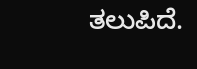ತಲುಪಿದೆ.